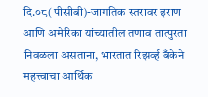दि.०८(पीसीबी)-जागतिक स्तरावर इराण आणि अमेरिका यांच्यातील तणाव तात्पुरता निवळला असताना, भारतात रिझर्व्ह बँकेने महत्त्वाचा आर्थिक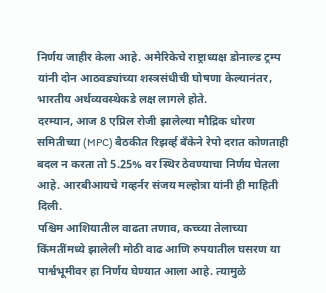निर्णय जाहीर केला आहे. अमेरिकेचे राष्ट्राध्यक्ष डोनाल्ड ट्रम्प यांनी दोन आठवड्यांच्या शस्त्रसंधीची घोषणा केल्यानंतर, भारतीय अर्थव्यवस्थेकडे लक्ष लागले होते.
दरम्यान, आज 8 एप्रिल रोजी झालेल्या मौद्रिक धोरण समितीच्या (MPC) बैठकीत रिझर्व्ह बँकेने रेपो दरात कोणताही बदल न करता तो 5.25% वर स्थिर ठेवण्याचा निर्णय घेतला आहे. आरबीआयचे गव्हर्नर संजय मल्होत्रा यांनी ही माहिती दिली.
पश्चिम आशियातील वाढता तणाव, कच्च्या तेलाच्या किंमतींमध्ये झालेली मोठी वाढ आणि रुपयातील घसरण या पार्श्वभूमीवर हा निर्णय घेण्यात आला आहे. त्यामुळे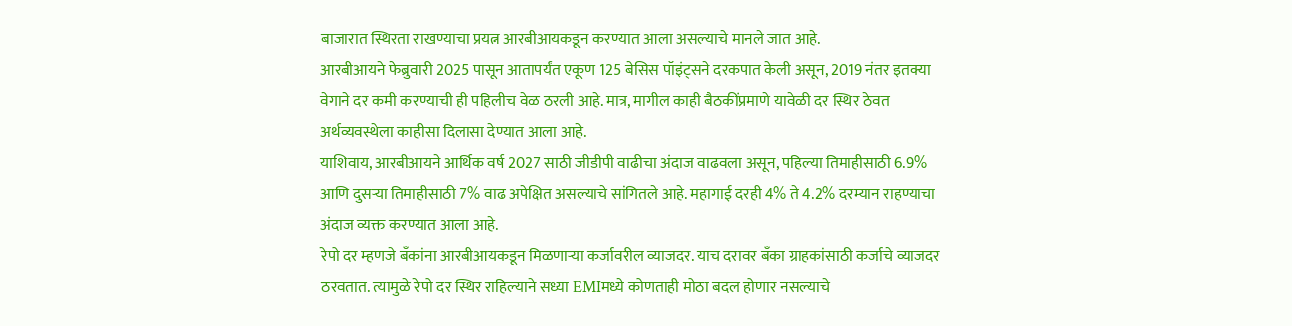बाजारात स्थिरता राखण्याचा प्रयत्न आरबीआयकडून करण्यात आला असल्याचे मानले जात आहे.
आरबीआयने फेब्रुवारी 2025 पासून आतापर्यंत एकूण 125 बेसिस पॉइंट्सने दरकपात केली असून, 2019 नंतर इतक्या वेगाने दर कमी करण्याची ही पहिलीच वेळ ठरली आहे. मात्र, मागील काही बैठकींप्रमाणे यावेळी दर स्थिर ठेवत अर्थव्यवस्थेला काहीसा दिलासा देण्यात आला आहे.
याशिवाय, आरबीआयने आर्थिक वर्ष 2027 साठी जीडीपी वाढीचा अंदाज वाढवला असून, पहिल्या तिमाहीसाठी 6.9% आणि दुसऱ्या तिमाहीसाठी 7% वाढ अपेक्षित असल्याचे सांगितले आहे. महागाई दरही 4% ते 4.2% दरम्यान राहण्याचा अंदाज व्यक्त करण्यात आला आहे.
रेपो दर म्हणजे बँकांना आरबीआयकडून मिळणाऱ्या कर्जावरील व्याजदर. याच दरावर बँका ग्राहकांसाठी कर्जाचे व्याजदर ठरवतात. त्यामुळे रेपो दर स्थिर राहिल्याने सध्या EMIमध्ये कोणताही मोठा बदल होणार नसल्याचे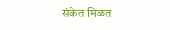संकेत मिळत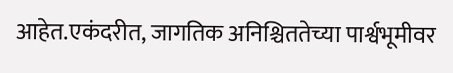आहेत.एकंदरीत, जागतिक अनिश्चिततेच्या पार्श्वभूमीवर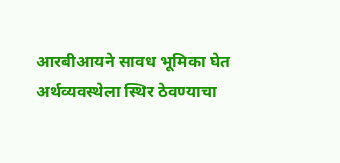आरबीआयने सावध भूमिका घेत अर्थव्यवस्थेला स्थिर ठेवण्याचा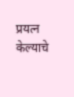प्रयत्न केल्याचे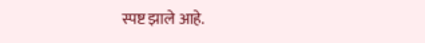स्पष्ट झाले आहे.